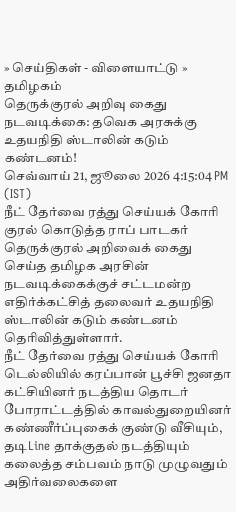» செய்திகள் - விளையாட்டு » தமிழகம்
தெருக்குரல் அறிவு கைது நடவடிக்கை: தவெக அரசுக்கு உதயநிதி ஸ்டாலின் கடும் கண்டனம்!
செவ்வாய் 21, ஜூலை 2026 4:15:04 PM (IST)
நீட் தேர்வை ரத்து செய்யக் கோரி குரல் கொடுத்த ராப் பாடகர் தெருக்குரல் அறிவைக் கைது செய்த தமிழக அரசின் நடவடிக்கைக்குச் சட்டமன்ற எதிர்க்கட்சித் தலைவர் உதயநிதி ஸ்டாலின் கடும் கண்டனம் தெரிவித்துள்ளார்.
நீட் தேர்வை ரத்து செய்யக் கோரி டெல்லியில் கரப்பான் பூச்சி ஜனதா கட்சியினர் நடத்திய தொடர் போராட்டத்தில் காவல்துறையினர் கண்ணீர்ப்புகைக் குண்டு வீசியும், தடிLine தாக்குதல் நடத்தியும் கலைத்த சம்பவம் நாடு முழுவதும் அதிர்வலைகளை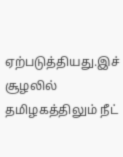ஏற்படுத்தியது.இச் சூழலில் தமிழகத்திலும் நீட்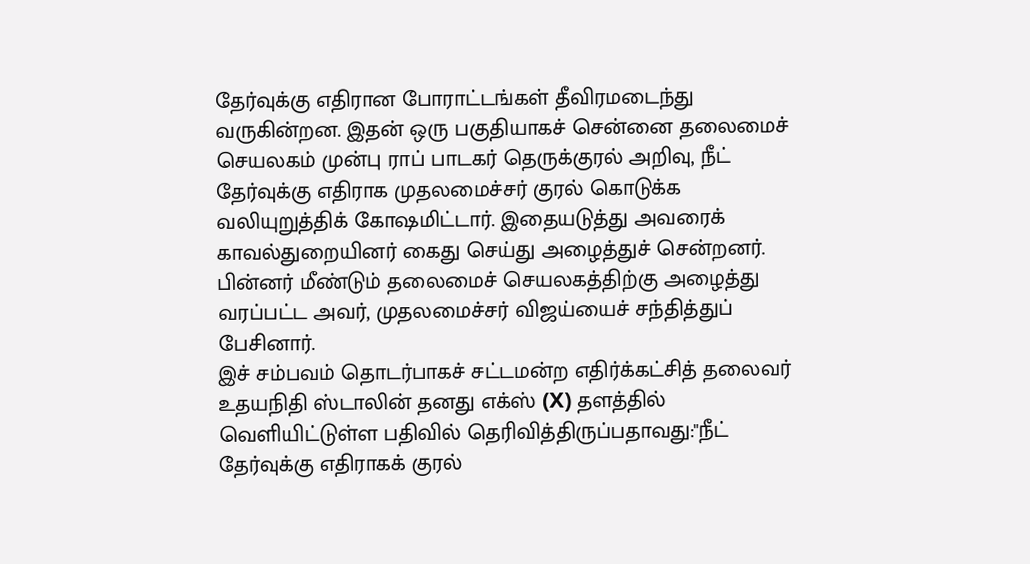தேர்வுக்கு எதிரான போராட்டங்கள் தீவிரமடைந்து வருகின்றன. இதன் ஒரு பகுதியாகச் சென்னை தலைமைச் செயலகம் முன்பு ராப் பாடகர் தெருக்குரல் அறிவு, நீட் தேர்வுக்கு எதிராக முதலமைச்சர் குரல் கொடுக்க வலியுறுத்திக் கோஷமிட்டார். இதையடுத்து அவரைக் காவல்துறையினர் கைது செய்து அழைத்துச் சென்றனர். பின்னர் மீண்டும் தலைமைச் செயலகத்திற்கு அழைத்து வரப்பட்ட அவர், முதலமைச்சர் விஜய்யைச் சந்தித்துப் பேசினார்.
இச் சம்பவம் தொடர்பாகச் சட்டமன்ற எதிர்க்கட்சித் தலைவர் உதயநிதி ஸ்டாலின் தனது எக்ஸ் (X) தளத்தில் வெளியிட்டுள்ள பதிவில் தெரிவித்திருப்பதாவது:"நீட் தேர்வுக்கு எதிராகக் குரல்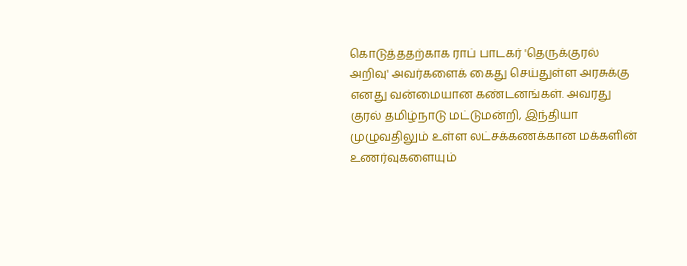கொடுத்ததற்காக ராப் பாடகர் 'தெருக்குரல் அறிவு' அவர்களைக் கைது செய்துள்ள அரசுக்கு எனது வன்மையான கண்டனங்கள். அவரது குரல் தமிழ்நாடு மட்டுமன்றி, இந்தியா முழுவதிலும் உள்ள லட்சக்கணக்கான மக்களின் உணர்வுகளையும்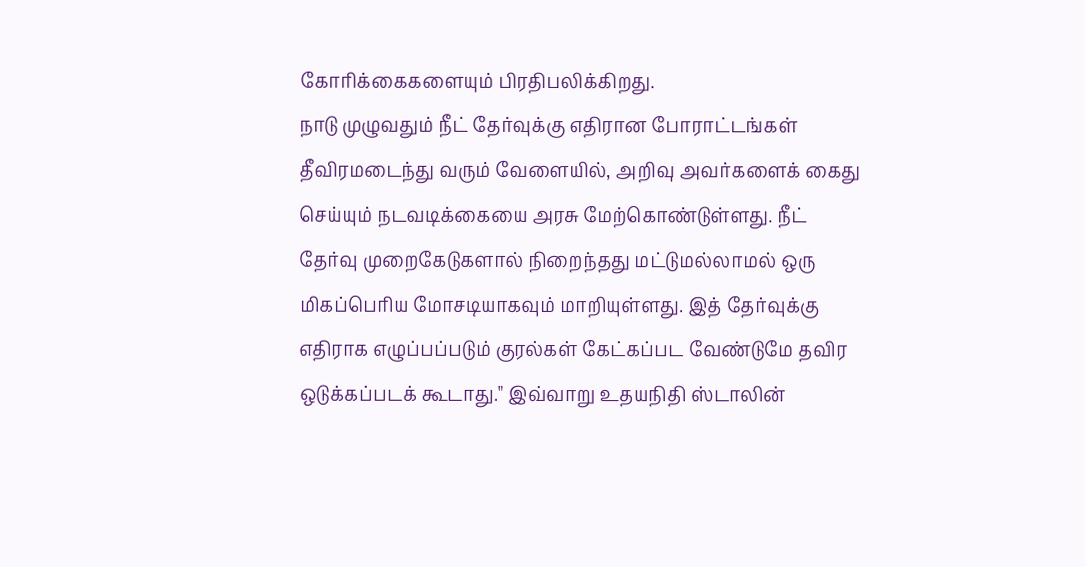கோரிக்கைகளையும் பிரதிபலிக்கிறது.
நாடு முழுவதும் நீட் தேர்வுக்கு எதிரான போராட்டங்கள் தீவிரமடைந்து வரும் வேளையில், அறிவு அவர்களைக் கைது செய்யும் நடவடிக்கையை அரசு மேற்கொண்டுள்ளது. நீட் தேர்வு முறைகேடுகளால் நிறைந்தது மட்டுமல்லாமல் ஒரு மிகப்பெரிய மோசடியாகவும் மாறியுள்ளது. இத் தேர்வுக்கு எதிராக எழுப்பப்படும் குரல்கள் கேட்கப்பட வேண்டுமே தவிர ஒடுக்கப்படக் கூடாது." இவ்வாறு உதயநிதி ஸ்டாலின்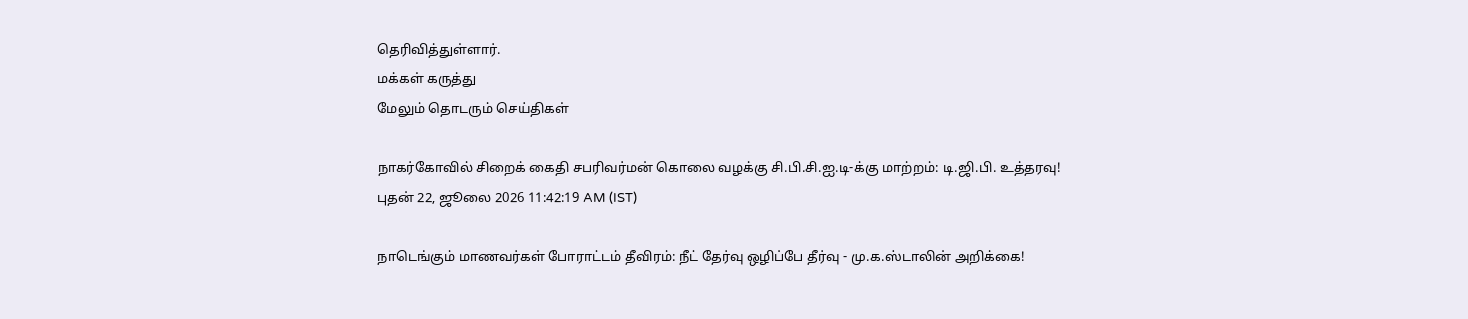தெரிவித்துள்ளார்.
மக்கள் கருத்து
மேலும் தொடரும் செய்திகள்

நாகர்கோவில் சிறைக் கைதி சபரிவர்மன் கொலை வழக்கு சி.பி.சி.ஐ.டி-க்கு மாற்றம்: டி.ஜி.பி. உத்தரவு!
புதன் 22, ஜூலை 2026 11:42:19 AM (IST)

நாடெங்கும் மாணவர்கள் போராட்டம் தீவிரம்: நீட் தேர்வு ஒழிப்பே தீர்வு - மு.க.ஸ்டாலின் அறிக்கை!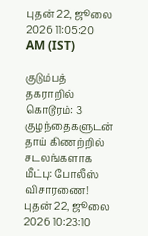புதன் 22, ஜூலை 2026 11:05:20 AM (IST)

குடும்பத் தகராறில் கொடூரம்: 3 குழந்தைகளுடன் தாய் கிணற்றில் சடலங்களாக மீட்பு: போலீஸ் விசாரணை!
புதன் 22, ஜூலை 2026 10:23:10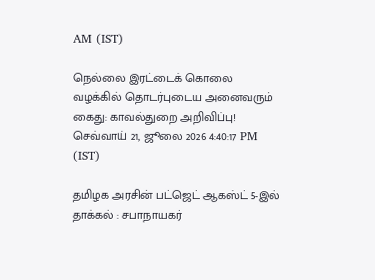AM (IST)

நெல்லை இரட்டைக் கொலை வழக்கில் தொடர்புடைய அனைவரும் கைது: காவல்துறை அறிவிப்பு!
செவ்வாய் 21, ஜூலை 2026 4:40:17 PM (IST)

தமிழக அரசின் பட்ஜெட் ஆகஸ்ட் 5-இல் தாக்கல் : சபாநாயகர்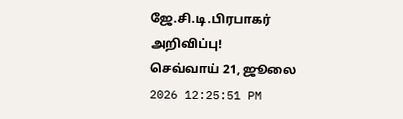ஜே.சி.டி.பிரபாகர் அறிவிப்பு!
செவ்வாய் 21, ஜூலை 2026 12:25:51 PM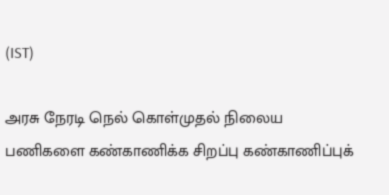(IST)

அரசு நேரடி நெல் கொள்முதல் நிலைய பணிகளை கண்காணிக்க சிறப்பு கண்காணிப்புக்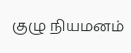குழு நியமனம்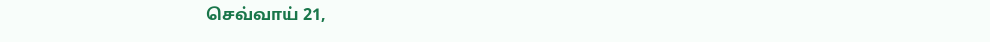செவ்வாய் 21,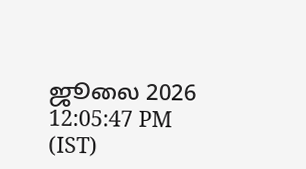ஜூலை 2026 12:05:47 PM (IST)